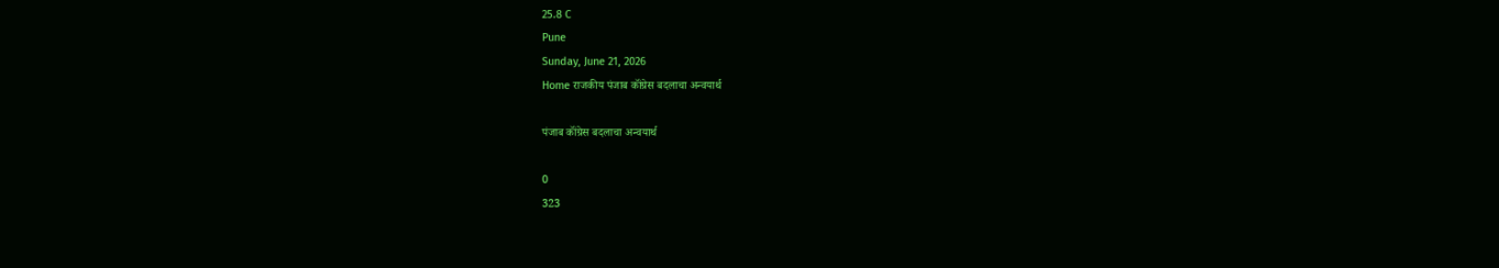25.8 C
Pune
Sunday, June 21, 2026
Home राजकीय पंजाब कॉंग्रेस बदलाचा अन्वयार्थ

पंजाब कॉंग्रेस बदलाचा अन्वयार्थ

0
323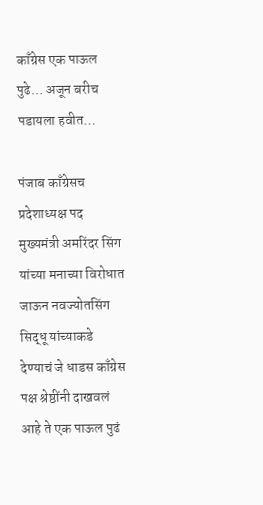काँग्रेस एक पाऊल पुढे… अजून बरीच पडायला हवीत…

पंजाब काँग्रेसच प्रदेशाध्यक्ष पद मुख्यमंत्री अमरिंदर सिंग यांच्या मनाच्या विरोधात जाऊन नवज्योतसिंग सिद्धू यांच्याकडे देण्याचं जे धाडस काँग्रेस पक्ष श्रेष्ठींनी दाखवलं आहे ते एक पाऊल पुढं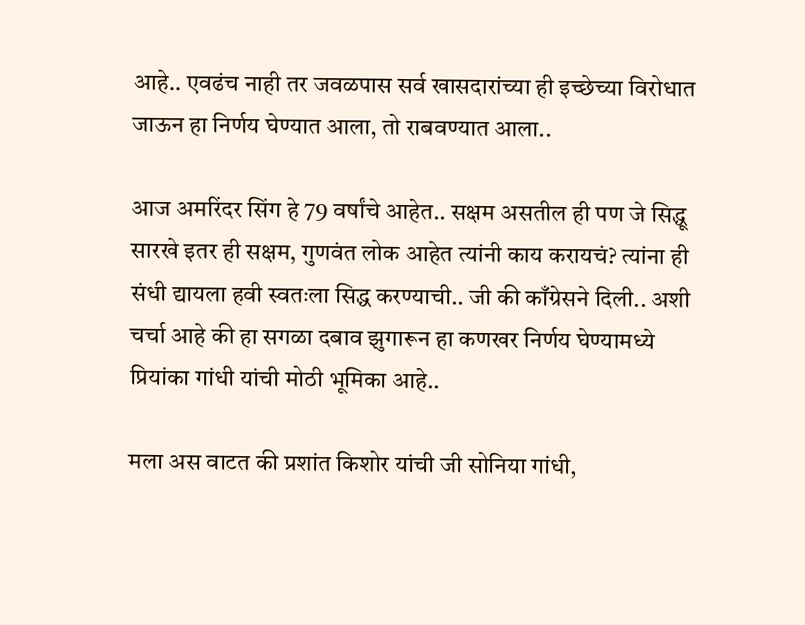आहे.. एवढंच नाही तर जवळपास सर्व खासदारांच्या ही इच्छेच्या विरोधात जाऊन हा निर्णय घेण्यात आला, तो राबवण्यात आला..

आज अमरिंदर सिंग हे 79 वर्षांचे आहेत.. सक्षम असतील ही पण जे सिद्धू सारखे इतर ही सक्षम, गुणवंत लोक आहेत त्यांनी काय करायचं? त्यांना ही संधी द्यायला हवी स्वतःला सिद्ध करण्याची.. जी की काँग्रेसने दिली.. अशी चर्चा आहे की हा सगळा दबाव झुगारून हा कणखर निर्णय घेण्यामध्ये प्रियांका गांधी यांची मोठी भूमिका आहे..

मला अस वाटत की प्रशांत किशोर यांची जी सोनिया गांधी,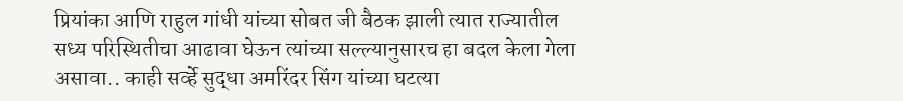प्रियांका आणि राहुल गांधी यांच्या सोबत जी बैठक झाली त्यात राज्यातील सध्य परिस्थितीचा आढावा घेऊन त्यांच्या सल्ल्यानुसारच हा बदल केला गेला असावा.. काही सर्व्हे सुद्धा अमरिंदर सिंग यांच्या घटत्या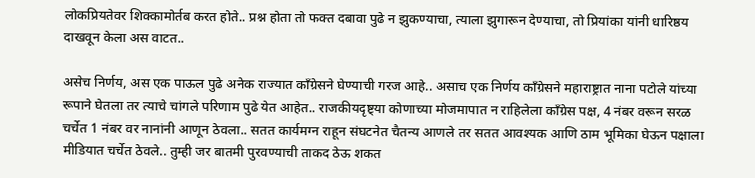लोकप्रियतेवर शिक्कामोर्तब करत होते.. प्रश्न होता तो फक्त दबावा पुढे न झुकण्याचा, त्याला झुगारून देण्याचा, तो प्रियांका यांनी धारिष्ठय दाखवून केला अस वाटत..

असेच निर्णय, अस एक पाऊल पुढे अनेक राज्यात काँग्रेसने घेण्याची गरज आहे.. असाच एक निर्णय काँग्रेसने महाराष्ट्रात नाना पटोले यांच्या रूपाने घेतला तर त्याचे चांगले परिणाम पुढे येत आहेत.. राजकीयदृष्ट्या कोणाच्या मोजमापात न राहिलेला काँग्रेस पक्ष, 4 नंबर वरून सरळ चर्चेत 1 नंबर वर नानांनी आणून ठेवला.. सतत कार्यमग्न राहून संघटनेत चैतन्य आणले तर सतत आवश्यक आणि ठाम भूमिका घेऊन पक्षाला मीडियात चर्चेत ठेवले.. तुम्ही जर बातमी पुरवण्याची ताकद ठेऊ शकत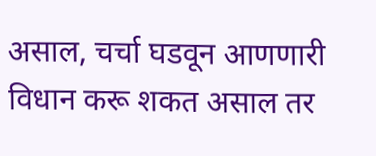असाल, चर्चा घडवून आणणारी विधान करू शकत असाल तर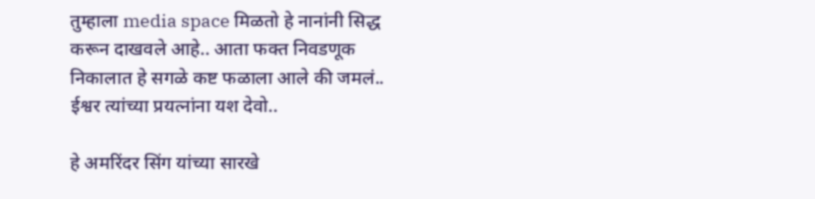तुम्हाला media space मिळतो हे नानांनी सिद्ध करून दाखवले आहे.. आता फक्त निवडणूक निकालात हे सगळे कष्ट फळाला आले की जमलं.. ईश्वर त्यांच्या प्रयत्नांना यश देवो..

हे अमरिंदर सिंग यांच्या सारखे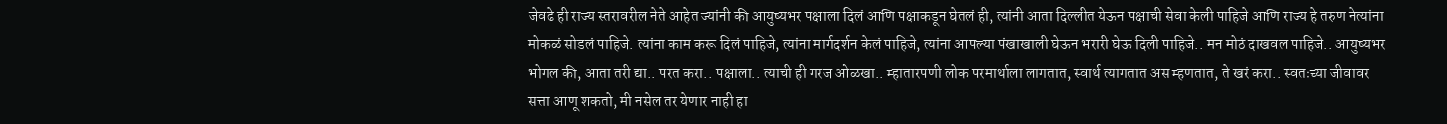जेवढे ही राज्य स्तरावरील नेते आहेत ज्यांनी की आयुष्यभर पक्षाला दिलं आणि पक्षाकडून घेतलं ही, त्यांनी आता दिल्लीत येऊन पक्षाची सेवा केली पाहिजे आणि राज्य हे तरुण नेत्यांना मोकळं सोडलं पाहिजे. त्यांना काम करू दिलं पाहिजे, त्यांना मार्गदर्शन केलं पाहिजे, त्यांना आपल्या पंखाखाली घेऊन भरारी घेऊ दिली पाहिजे.. मन मोठं दाखवल पाहिजे.. आयुष्यभर भोगल की, आता तरी द्या.. परत करा.. पक्षाला.. त्याची ही गरज ओळखा.. म्हातारपणी लोक परमार्थाला लागतात, स्वार्थ त्यागतात अस म्हणतात, ते खरं करा.. स्वतःच्या जीवावर सत्ता आणू शकतो, मी नसेल तर येणार नाही हा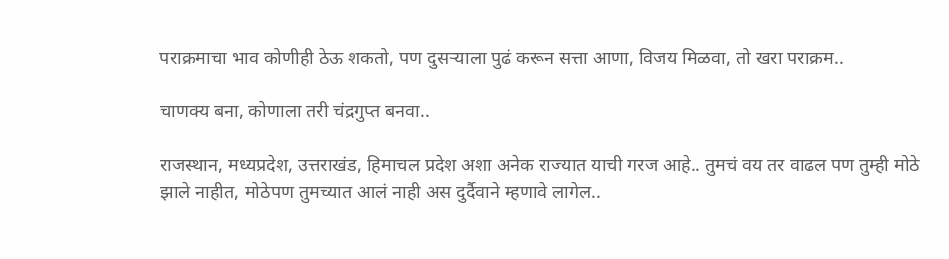पराक्रमाचा भाव कोणीही ठेऊ शकतो, पण दुसऱ्याला पुढं करून सत्ता आणा, विजय मिळवा, तो खरा पराक्रम..

चाणक्य बना, कोणाला तरी चंद्रगुप्त बनवा..

राजस्थान, मध्यप्रदेश, उत्तराखंड, हिमाचल प्रदेश अशा अनेक राज्यात याची गरज आहे.. तुमचं वय तर वाढल पण तुम्ही मोठे झाले नाहीत, मोठेपण तुमच्यात आलं नाही अस दुर्दैवाने म्हणावे लागेल..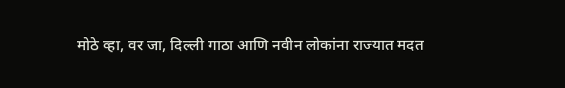मोठे व्हा, वर जा, दिल्ली गाठा आणि नवीन लोकांना राज्यात मदत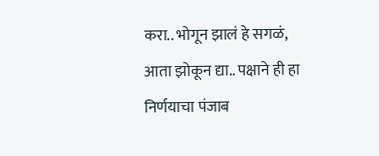करा.. भोगून झालं हे सगळं, आता झोकून द्या.. पक्षाने ही हा निर्णयाचा पंजाब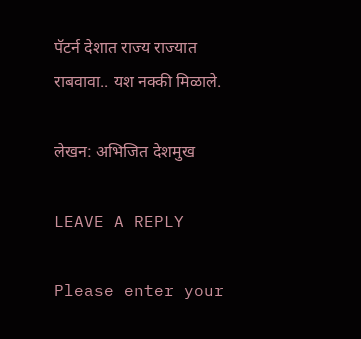पॅटर्न देशात राज्य राज्यात राबवावा.. यश नक्की मिळाले.

लेखन: अभिजित देशमुख

LEAVE A REPLY

Please enter your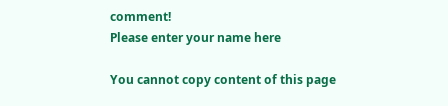comment!
Please enter your name here

You cannot copy content of this page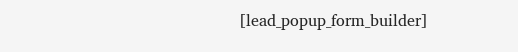[lead_popup_form_builder]